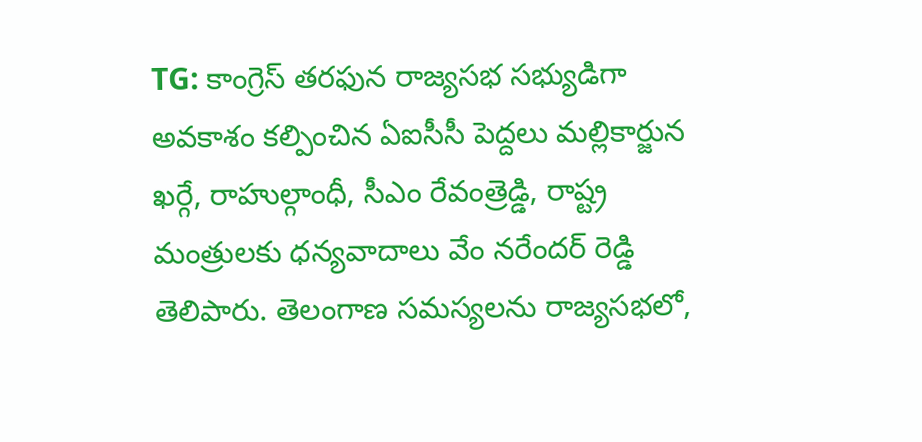TG: కాంగ్రెస్ తరఫున రాజ్యసభ సభ్యుడిగా అవకాశం కల్పించిన ఏఐసీసీ పెద్దలు మల్లికార్జున ఖర్గే, రాహుల్గాంధీ, సీఎం రేవంత్రెడ్డి, రాష్ట్ర మంత్రులకు ధన్యవాదాలు వేం నరేందర్ రెడ్డి తెలిపారు. తెలంగాణ సమస్యలను రాజ్యసభలో,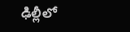ఢిల్లీలో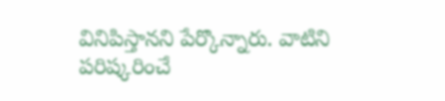వినిపిస్తానని పేర్కొన్నారు. వాటిని పరిష్కరించే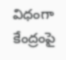విధంగా కేంద్రంపై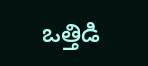ఒత్తిడి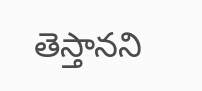తెస్తానని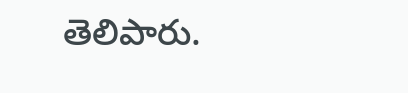తెలిపారు.